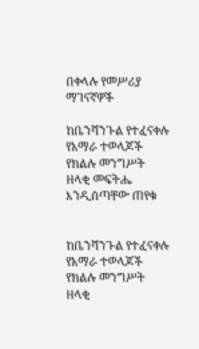በቀላሉ የመሥሪያ ማገናኛዎች

ከቤንሻንጉል የተፈናቀሉ የአማራ ተወላጆች የክልሉ መንግሥት ዘላቂ መፍትሔ እንዲሰጣቸው ጠየቁ


ከቤንሻንጉል የተፈናቀሉ የአማራ ተወላጆች የክልሉ መንግሥት ዘላቂ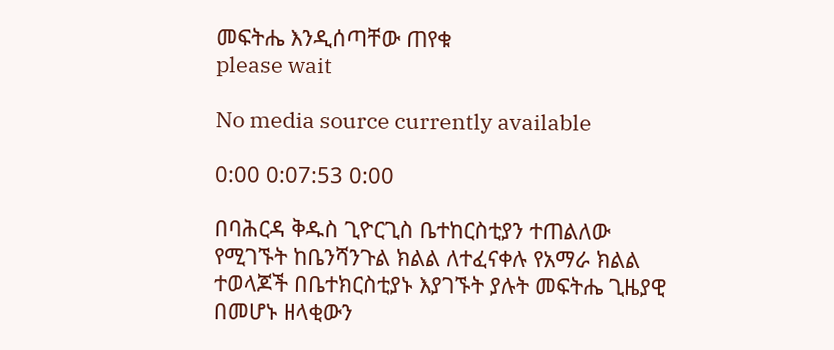መፍትሔ እንዲሰጣቸው ጠየቁ
please wait

No media source currently available

0:00 0:07:53 0:00

በባሕርዳ ቅዱስ ጊዮርጊስ ቤተከርስቲያን ተጠልለው የሚገኙት ከቤንሻንጉል ክልል ለተፈናቀሉ የአማራ ክልል ተወላጆች በቤተክርስቲያኑ እያገኙት ያሉት መፍትሔ ጊዜያዊ በመሆኑ ዘላቂውን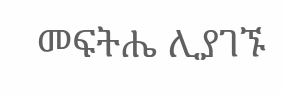መፍትሔ ሊያገኙ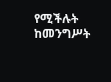የሚችሉት ከመንግሥት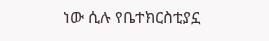ነው ሲሉ የቤተክርስቲያኗ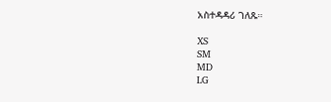አስተዳዳሪ ገለጹ።

XS
SM
MD
LG